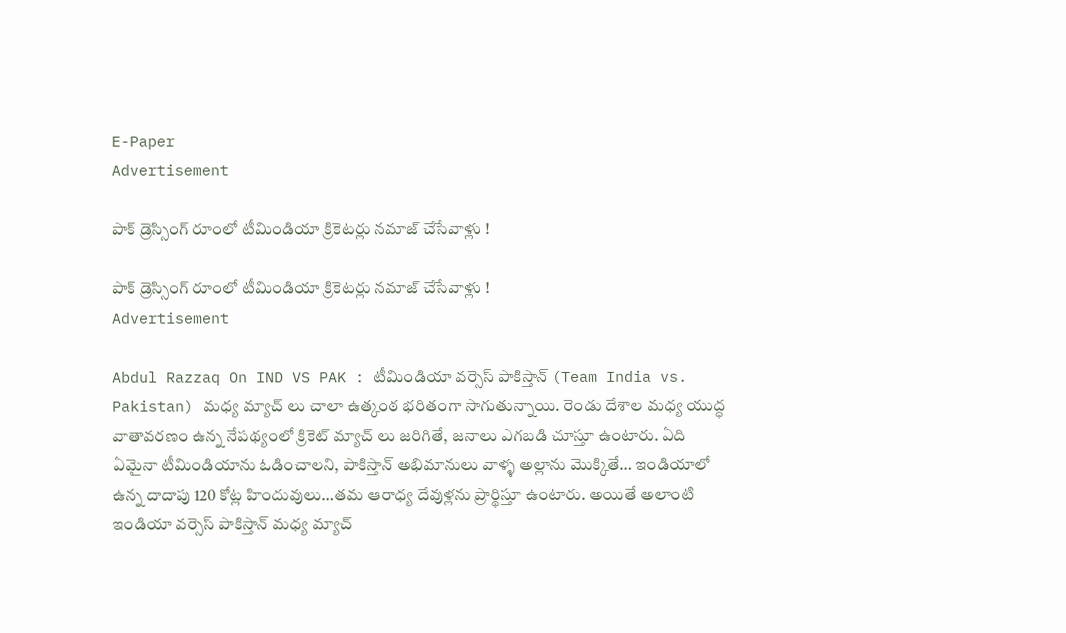E-Paper
Advertisement

పాక్ డ్రెస్సింగ్ రూంలో టీమిండియా క్రికెట‌ర్లు న‌మాజ్ చేసేవాళ్లు !

పాక్ డ్రెస్సింగ్ రూంలో టీమిండియా క్రికెట‌ర్లు న‌మాజ్ చేసేవాళ్లు !
Advertisement

Abdul Razzaq On IND VS PAK : టీమిండియా వర్సెస్ పాకిస్తాన్ (Team India vs. Pakistan) మధ్య మ్యాచ్ లు చాలా ఉత్కంఠ భరితంగా సాగుతున్నాయి. రెండు దేశాల మధ్య యుద్ధ వాతావరణం ఉన్న నేపథ్యంలో క్రికెట్ మ్యాచ్ లు జరిగితే, జనాలు ఎగ‌బ‌డి చూస్తూ ఉంటారు. ఏది ఏమైనా టీమిండియాను ఓడించాలని, పాకిస్తాన్ అభిమానులు వాళ్ళ అల్లాను మొక్కితే… ఇండియాలో ఉన్న దాదాపు 120 కోట్ల హిందువులు…త‌మ ఆరాధ్య‌ దేవుళ్లను ప్రార్థిస్తూ ఉంటారు. అయితే అలాంటి ఇండియా వర్సెస్ పాకిస్తాన్ మధ్య మ్యాచ్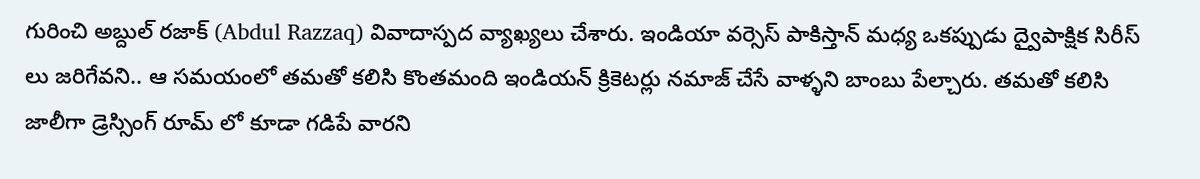గురించి అబ్దుల్ రజాక్ (Abdul Razzaq) వివాదాస్పద వ్యాఖ్యలు చేశారు. ఇండియా వర్సెస్ పాకిస్తాన్ మధ్య ఒకప్పుడు ద్వైపాక్షిక సిరీస్ లు జరిగేవని.. ఆ సమయంలో తమతో కలిసి కొంతమంది ఇండియన్ క్రికెటర్లు నమాజ్ చేసే వాళ్ళని బాంబు పేల్చారు. తమతో కలిసి జాలీగా డ్రెస్సింగ్ రూమ్ లో కూడా గడిపే వారని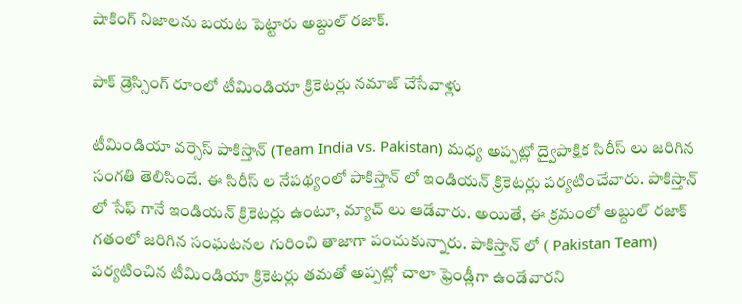షాకింగ్ నిజాల‌ను బ‌య‌ట పెట్టారు అబ్దుల్ రజాక్.

పాక్ డ్రెస్సింగ్ రూంలో టీమిండియా క్రికెట‌ర్లు న‌మాజ్ చేసేవాళ్లు

టీమిండియా వర్సెస్ పాకిస్తాన్ (Team India vs. Pakistan) మధ్య అప్పట్లో ద్వైపాక్షిక సిరీస్ లు జరిగిన సంగతి తెలిసిందే. ఈ సిరీస్ ల నేపథ్యంలో పాకిస్తాన్ లో ఇండియన్ క్రికెటర్లు పర్యటించేవారు. పాకిస్తాన్ లో సేఫ్ గానే ఇండియ‌న్ క్రికెట‌ర్లు ఉంటూ, మ్యాచ్ లు ఆడేవారు. అయితే, ఈ క్రమంలో అబ్దుల్ రజాక్ గతంలో జరిగిన సంఘటనల గురించి తాజాగా పంచుకున్నారు. పాకిస్తాన్ లో ( Pakistan Team) పర్యటించిన టీమిండియా క్రికెటర్లు తమతో అప్పట్లో చాలా ఫ్రెండ్లీగా ఉండేవారని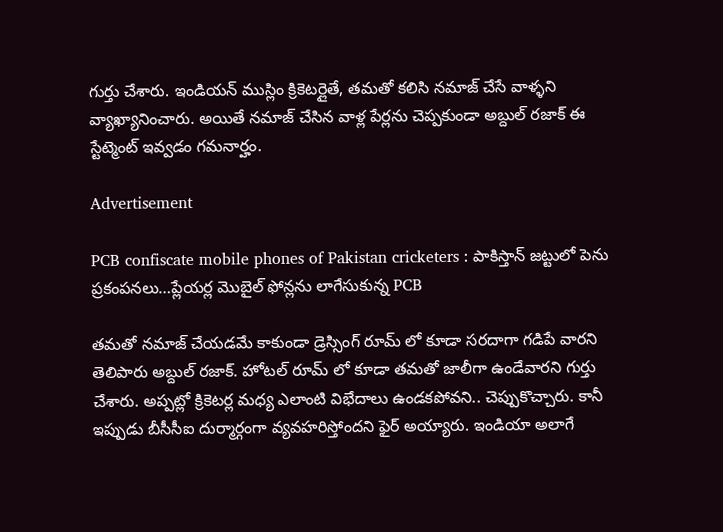గుర్తు చేశారు. ఇండియన్ ముస్లిం క్రికెటర్లైతే, తమతో కలిసి నమాజ్ చేసే వాళ్ళని వ్యాఖ్యానించారు. అయితే నమాజ్ చేసిన వాళ్ల పేర్లను చెప్పకుండా అబ్దుల్ రజాక్ ఈ స్టేట్మెంట్ ఇవ్వడం గమనార్హం.

Advertisement

PCB confiscate mobile phones of Pakistan cricketers : పాకిస్తాన్ జ‌ట్టులో పెను ప్ర‌కంప‌న‌లు…ప్లేయ‌ర్ల మొబైల్ ఫోన్లను లాగేసుకున్న PCB

తమతో నమాజ్ చేయడమే కాకుండా డ్రెస్సింగ్ రూమ్ లో కూడా సరదాగా గడిపే వారని తెలిపారు అబ్దుల్ రజాక్. హోటల్ రూమ్ లో కూడా తమతో జాలీగా ఉండేవారని గుర్తు చేశారు. అప్పట్లో క్రికెటర్ల మధ్య ఎలాంటి విభేదాలు ఉండకపోవని.. చెప్పుకొచ్చారు. కానీ ఇప్పుడు బీసీసీఐ దుర్మార్గంగా వ్యవహరిస్తోందని ఫైర్ అయ్యారు. ఇండియా అలాగే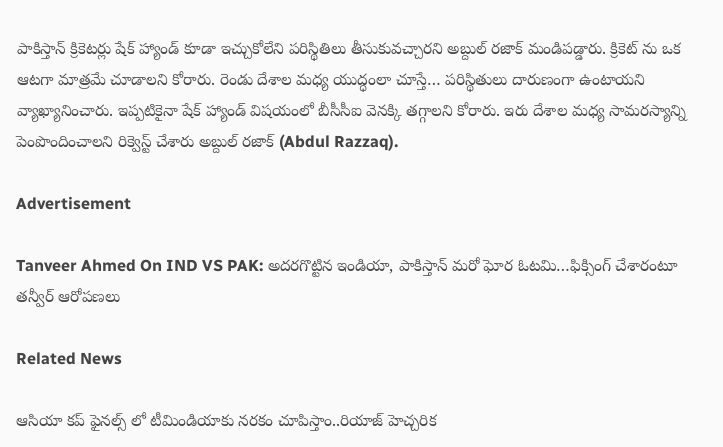పాకిస్తాన్ క్రికెటర్లు షేక్ హ్యాండ్ కూడా ఇచ్చుకోలేని పరిస్థితిలు తీసుకువచ్చారని అబ్దుల్ రజాక్ మండిపడ్డారు. క్రికెట్ ను ఒక ఆటగా మాత్రమే చూడాలని కోరారు. రెండు దేశాల మధ్య యుద్ధంలా చూస్తే… పరిస్థితులు దారుణంగా ఉంటాయని వ్యాఖ్యానించారు. ఇప్పటికైనా షేక్ హ్యాండ్ విషయంలో బీసీసీఐ వెనక్కి తగ్గాలని కోరారు. ఇరు దేశాల మధ్య సామరస్యాన్ని పెంపొందించాలని రిక్వెస్ట్ చేశారు అబ్దుల్ రజాక్ (Abdul Razzaq).

Advertisement

Tanveer Ahmed On IND VS PAK: అదరగొట్టిన ఇండియా, పాకిస్తాన్ మరో ఘోర ఓటమి…ఫిక్సింగ్ చేశారంటూ త‌న్వీర్ ఆరోప‌ణ‌లు

Related News

ఆసియా క‌ప్ ఫైన‌ల్స్ లో టీమిండియాకు న‌ర‌కం చూపిస్తాం..రియాజ్ హెచ్చ‌రిక‌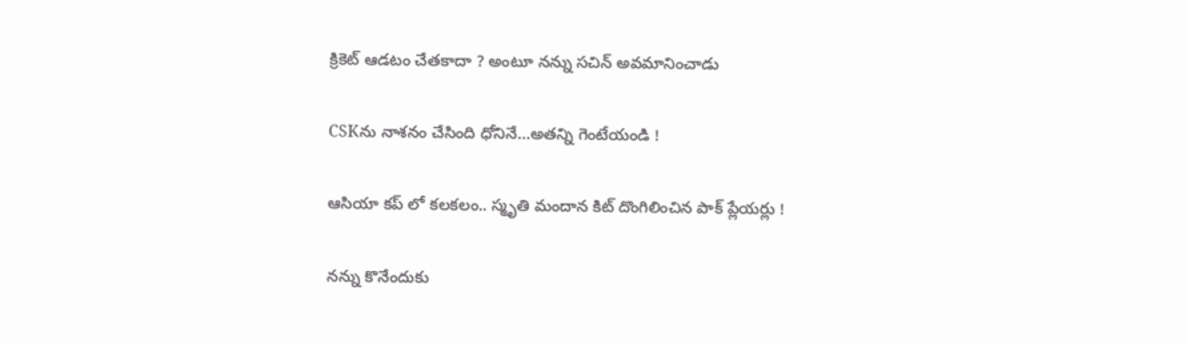క్రికెట్ ఆడటం చేతకాదా ? అంటూ నన్ను సచిన్ అవమానించాడు

CSKను నాశ‌నం చేసింది ధోనినే…అత‌న్ని గెంటేయండి !

ఆసియా క‌ప్ లో క‌ల‌క‌లం.. స్మృతి మందాన కిట్ దొంగిలించిన పాక్ ప్లేయ‌ర్లు !

న‌న్ను కొనేందుకు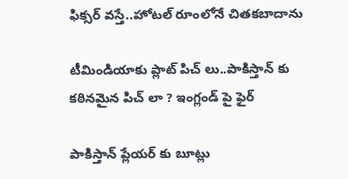ఫిక్స‌ర్ వ‌స్తే..హోట‌ల్ రూంలోనే చిత‌క‌బాదాను

టీమిండియాకు ప్లాట్ పిచ్ లు..పాకిస్తాన్ కు క‌ఠిన‌మైన పిచ్ లా ? ఇంగ్లండ్ పై ఫైర్‌

పాకిస్తాన్ ప్లేయ‌ర్ కు బూట్లు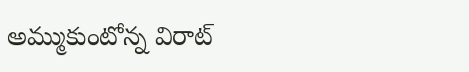అమ్ముకుంటోన్న విరాట్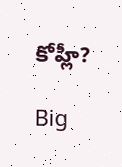కోహ్లీ?

Big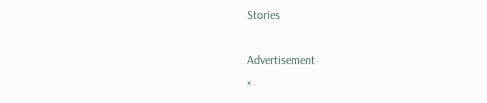Stories

Advertisement
×